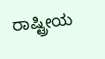ರಾಷ್ಟ್ರೀಯ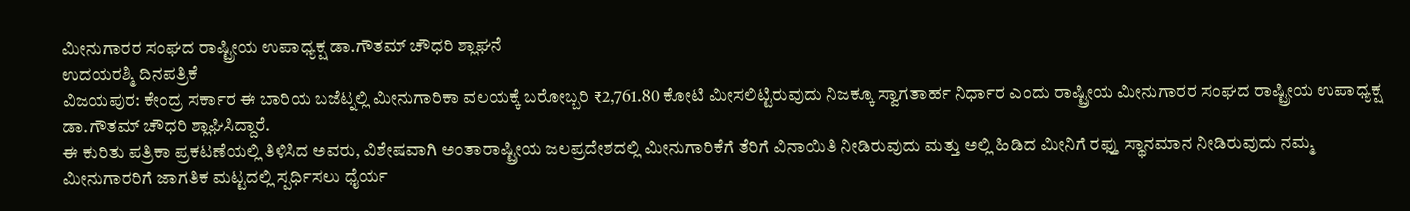ಮೀನುಗಾರರ ಸಂಘದ ರಾಷ್ಟ್ರೀಯ ಉಪಾಧ್ಯಕ್ಷ ಡಾ.ಗೌತಮ್ ಚೌಧರಿ ಶ್ಲಾಘನೆ
ಉದಯರಶ್ಮಿ ದಿನಪತ್ರಿಕೆ
ವಿಜಯಪುರ: ಕೇಂದ್ರ ಸರ್ಕಾರ ಈ ಬಾರಿಯ ಬಜೆಟ್ನಲ್ಲಿ ಮೀನುಗಾರಿಕಾ ವಲಯಕ್ಕೆ ಬರೋಬ್ಬರಿ ₹2,761.80 ಕೋಟಿ ಮೀಸಲಿಟ್ಟಿರುವುದು ನಿಜಕ್ಕೂ ಸ್ವಾಗತಾರ್ಹ ನಿರ್ಧಾರ ಎಂದು ರಾಷ್ಟ್ರೀಯ ಮೀನುಗಾರರ ಸಂಘದ ರಾಷ್ಟ್ರೀಯ ಉಪಾಧ್ಯಕ್ಷ ಡಾ.ಗೌತಮ್ ಚೌಧರಿ ಶ್ಲಾಘಿಸಿದ್ದಾರೆ.
ಈ ಕುರಿತು ಪತ್ರಿಕಾ ಪ್ರಕಟಣೆಯಲ್ಲಿ ತಿಳಿಸಿದ ಅವರು, ವಿಶೇಷವಾಗಿ ಅಂತಾರಾಷ್ಟ್ರೀಯ ಜಲಪ್ರದೇಶದಲ್ಲಿ ಮೀನುಗಾರಿಕೆಗೆ ತೆರಿಗೆ ವಿನಾಯಿತಿ ನೀಡಿರುವುದು ಮತ್ತು ಅಲ್ಲಿ ಹಿಡಿದ ಮೀನಿಗೆ ರಫ್ತು ಸ್ಥಾನಮಾನ ನೀಡಿರುವುದು ನಮ್ಮ ಮೀನುಗಾರರಿಗೆ ಜಾಗತಿಕ ಮಟ್ಟದಲ್ಲಿ ಸ್ಪರ್ಧಿಸಲು ಧೈರ್ಯ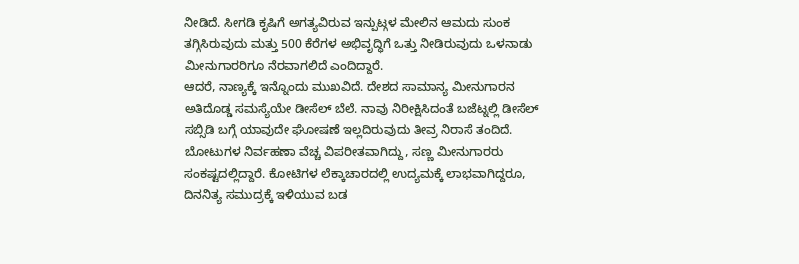ನೀಡಿದೆ. ಸೀಗಡಿ ಕೃಷಿಗೆ ಅಗತ್ಯವಿರುವ ಇನ್ಪುಟ್ಗಳ ಮೇಲಿನ ಆಮದು ಸುಂಕ ತಗ್ಗಿಸಿರುವುದು ಮತ್ತು 500 ಕೆರೆಗಳ ಅಭಿವೃದ್ಧಿಗೆ ಒತ್ತು ನೀಡಿರುವುದು ಒಳನಾಡು ಮೀನುಗಾರರಿಗೂ ನೆರವಾಗಲಿದೆ ಎಂದಿದ್ದಾರೆ.
ಆದರೆ, ನಾಣ್ಯಕ್ಕೆ ಇನ್ನೊಂದು ಮುಖವಿದೆ. ದೇಶದ ಸಾಮಾನ್ಯ ಮೀನುಗಾರನ ಅತಿದೊಡ್ಡ ಸಮಸ್ಯೆಯೇ ಡೀಸೆಲ್ ಬೆಲೆ. ನಾವು ನಿರೀಕ್ಷಿಸಿದಂತೆ ಬಜೆಟ್ನಲ್ಲಿ ಡೀಸೆಲ್ ಸಬ್ಸಿಡಿ ಬಗ್ಗೆ ಯಾವುದೇ ಘೋಷಣೆ ಇಲ್ಲದಿರುವುದು ತೀವ್ರ ನಿರಾಸೆ ತಂದಿದೆ. ಬೋಟುಗಳ ನಿರ್ವಹಣಾ ವೆಚ್ಚ ವಿಪರೀತವಾಗಿದ್ದು, ಸಣ್ಣ ಮೀನುಗಾರರು ಸಂಕಷ್ಟದಲ್ಲಿದ್ದಾರೆ. ಕೋಟಿಗಳ ಲೆಕ್ಕಾಚಾರದಲ್ಲಿ ಉದ್ಯಮಕ್ಕೆ ಲಾಭವಾಗಿದ್ದರೂ, ದಿನನಿತ್ಯ ಸಮುದ್ರಕ್ಕೆ ಇಳಿಯುವ ಬಡ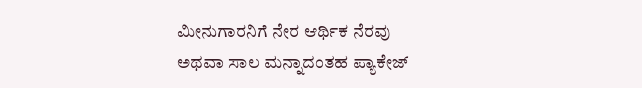ಮೀನುಗಾರನಿಗೆ ನೇರ ಆರ್ಥಿಕ ನೆರವು ಅಥವಾ ಸಾಲ ಮನ್ನಾದಂತಹ ಪ್ಯಾಕೇಜ್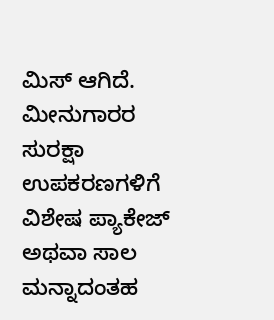ಮಿಸ್ ಆಗಿದೆ. ಮೀನುಗಾರರ ಸುರಕ್ಷಾ ಉಪಕರಣಗಳಿಗೆ ವಿಶೇಷ ಪ್ಯಾಕೇಜ್ ಅಥವಾ ಸಾಲ ಮನ್ನಾದಂತಹ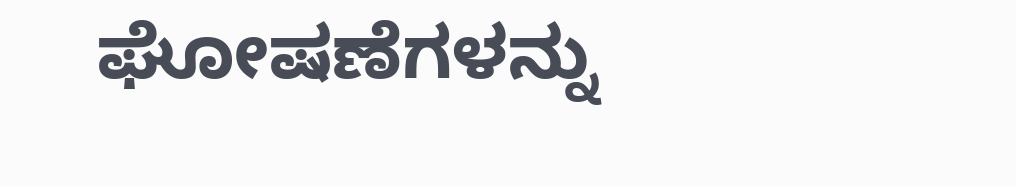ಘೋಷಣೆಗಳನ್ನು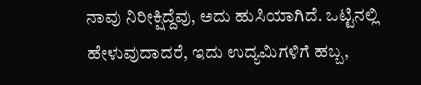ನಾವು ನಿರೀಕ್ಷಿದ್ದೆವು, ಅದು ಹುಸಿಯಾಗಿದೆ. ಒಟ್ಟಿನಲ್ಲಿ ಹೇಳುವುದಾದರೆ, ಇದು ಉದ್ಯಮಿಗಳಿಗೆ ಹಬ್ಬ,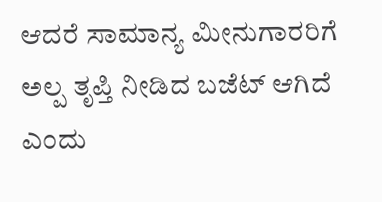ಆದರೆ ಸಾಮಾನ್ಯ ಮೀನುಗಾರರಿಗೆ ಅಲ್ಪ ತೃಪ್ತಿ ನೀಡಿದ ಬಜೆಟ್ ಆಗಿದೆ ಎಂದು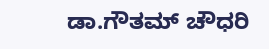ಡಾ.ಗೌತಮ್ ಚೌಧರಿ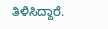ತಿಳಿಸಿದ್ದಾರೆ.